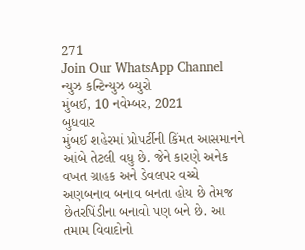271
Join Our WhatsApp Channel
ન્યુઝ કન્ટિન્યુઝ બ્યુરો
મુંબઈ, 10 નવેમ્બર, 2021
બુધવાર
મુંબઈ શહેરમાં પ્રોપર્ટીની કિંમત આસમાનને આંબે તેટલી વધુ છે. જેને કારણે અનેક વખત ગ્રાહક અને ડેવલપર વચ્ચે અણબનાવ બનાવ બનતા હોય છે તેમજ છેતરપિંડીના બનાવો પણ બને છે. આ તમામ વિવાદોનો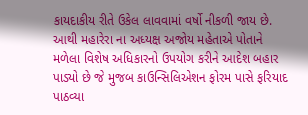કાયદાકીય રીતે ઉકેલ લાવવામાં વર્ષો નીકળી જાય છે.
આથી મહારેરા ના અધ્યક્ષ અજોય મહેતાએ પોતાને મળેલા વિશેષ અધિકારનો ઉપયોગ કરીને આદેશ બહાર પાડ્યો છે જે મુજબ કાઉન્સિલિએશન ફોરમ પાસે ફરિયાદ પાઠવ્યા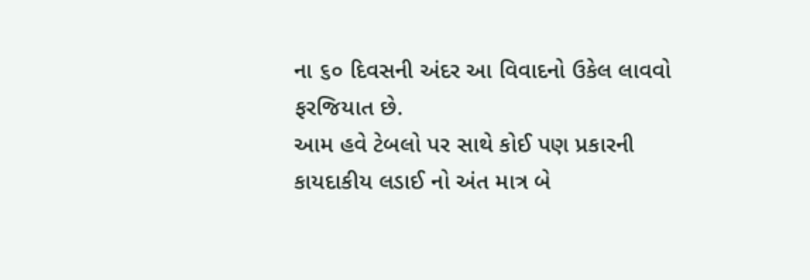ના ૬૦ દિવસની અંદર આ વિવાદનો ઉકેલ લાવવો ફરજિયાત છે.
આમ હવે ટેબલો પર સાથે કોઈ પણ પ્રકારની કાયદાકીય લડાઈ નો અંત માત્ર બે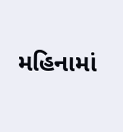મહિનામાં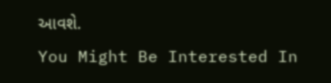આવશે.
You Might Be Interested In